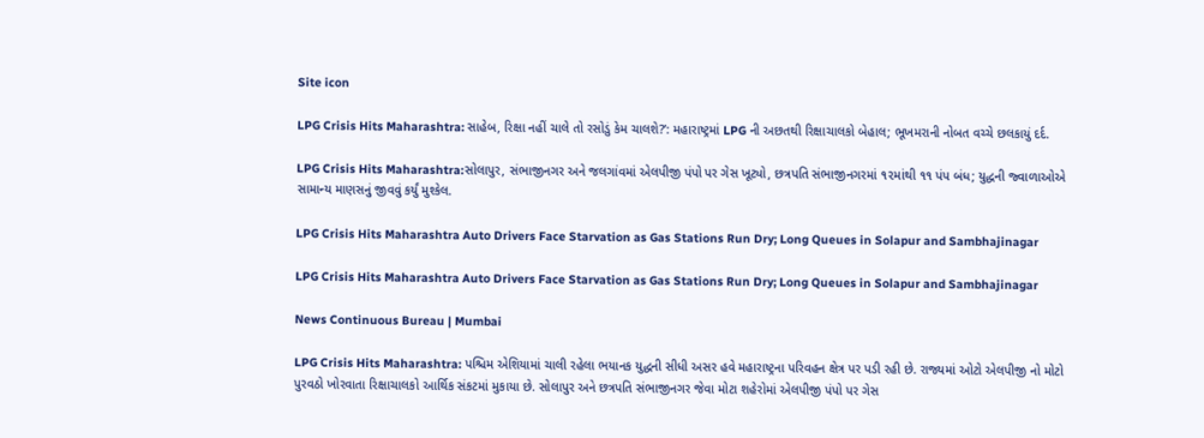Site icon

LPG Crisis Hits Maharashtra: સાહેબ, રિક્ષા નહીં ચાલે તો રસોડું કેમ ચાલશે?’: મહારાષ્ટ્રમાં LPG ની અછતથી રિક્ષાચાલકો બેહાલ; ભૂખમરાની નોબત વચ્ચે છલકાયું દર્દ.

LPG Crisis Hits Maharashtra:સોલાપુર, સંભાજીનગર અને જલગાંવમાં એલપીજી પંપો પર ગેસ ખૂટ્યો, છત્રપતિ સંભાજીનગરમાં ૧૨માંથી ૧૧ પંપ બંધ; યુદ્ધની જ્વાળાઓએ સામાન્ય માણસનું જીવવું કર્યું મુશ્કેલ.

LPG Crisis Hits Maharashtra Auto Drivers Face Starvation as Gas Stations Run Dry; Long Queues in Solapur and Sambhajinagar

LPG Crisis Hits Maharashtra Auto Drivers Face Starvation as Gas Stations Run Dry; Long Queues in Solapur and Sambhajinagar

News Continuous Bureau | Mumbai

LPG Crisis Hits Maharashtra: પશ્ચિમ એશિયામાં ચાલી રહેલા ભયાનક યુદ્ધની સીધી અસર હવે મહારાષ્ટ્રના પરિવહન ક્ષેત્ર પર પડી રહી છે. રાજ્યમાં ઓટો એલપીજી નો મોટો પુરવઠો ખોરવાતા રિક્ષાચાલકો આર્થિક સંકટમાં મુકાયા છે. સોલાપુર અને છત્રપતિ સંભાજીનગર જેવા મોટા શહેરોમાં એલપીજી પંપો પર ગેસ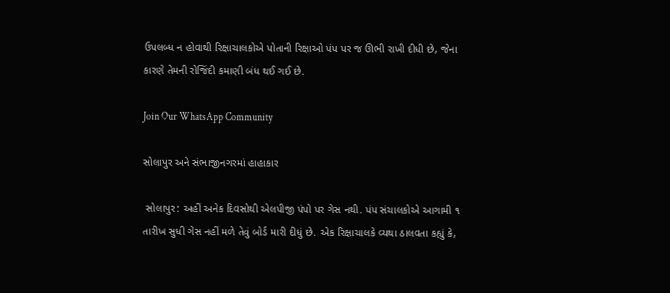ઉપલબ્ધ ન હોવાથી રિક્ષાચાલકોએ પોતાની રિક્ષાઓ પંપ પર જ ઊભી રાખી દીધી છે, જેના કારણે તેમની રોજિંદી કમાણી બંધ થઈ ગઈ છે.

Join Our WhatsApp Community

સોલાપુર અને સંભાજીનગરમાં હાહાકાર

 સોલાપુર: અહીં અનેક દિવસોથી એલપીજી પંપો પર ગેસ નથી. પંપ સંચાલકોએ આગામી ૧ તારીખ સુધી ગેસ નહીં મળે તેવું બોર્ડ મારી દીધું છે. એક રિક્ષાચાલકે વ્યથા ઠાલવતા કહ્યું કે,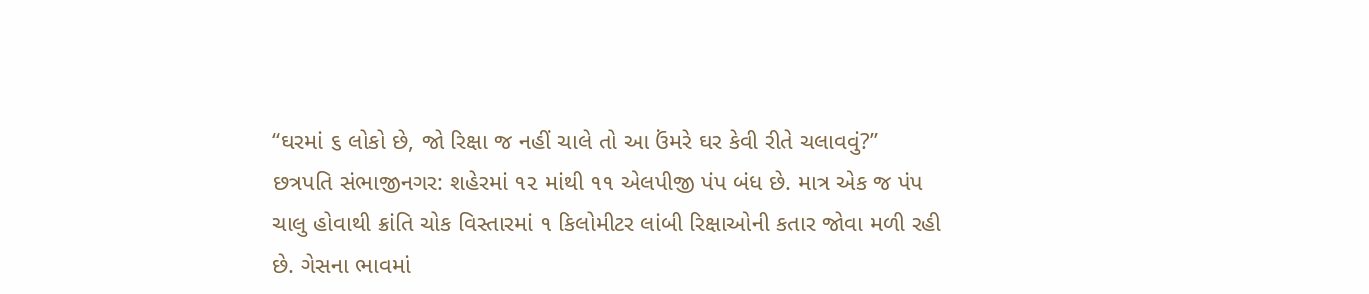“ઘરમાં ૬ લોકો છે, જો રિક્ષા જ નહીં ચાલે તો આ ઉંમરે ઘર કેવી રીતે ચલાવવું?”
છત્રપતિ સંભાજીનગર: શહેરમાં ૧૨ માંથી ૧૧ એલપીજી પંપ બંધ છે. માત્ર એક જ પંપ ચાલુ હોવાથી ક્રાંતિ ચોક વિસ્તારમાં ૧ કિલોમીટર લાંબી રિક્ષાઓની કતાર જોવા મળી રહી છે. ગેસના ભાવમાં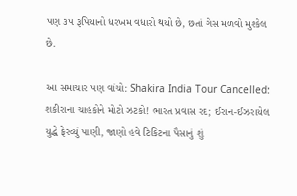પણ ૩૫ રૂપિયાનો ધરખમ વધારો થયો છે, છતાં ગેસ મળવો મુશ્કેલ છે.

આ સમાચાર પણ વાંચો: Shakira India Tour Cancelled: શકીરાના ચાહકોને મોટો ઝટકો! ભારત પ્રવાસ રદ; ઈરાન-ઈઝરાયેલ યુદ્ધે ફેરવ્યું પાણી, જાણો હવે ટિકિટના પૈસાનું શું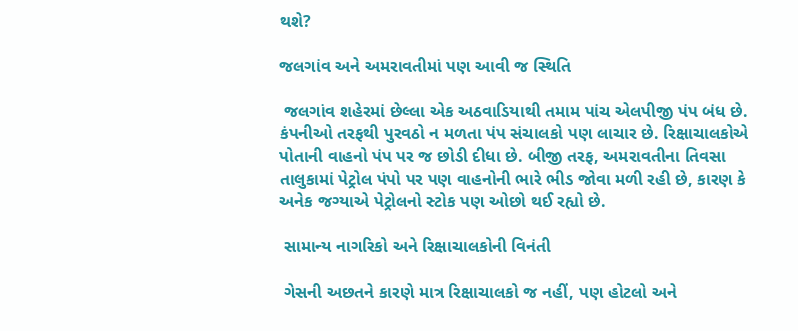થશે?

જલગાંવ અને અમરાવતીમાં પણ આવી જ સ્થિતિ

 જલગાંવ શહેરમાં છેલ્લા એક અઠવાડિયાથી તમામ પાંચ એલપીજી પંપ બંધ છે. કંપનીઓ તરફથી પુરવઠો ન મળતા પંપ સંચાલકો પણ લાચાર છે. રિક્ષાચાલકોએ પોતાની વાહનો પંપ પર જ છોડી દીધા છે. બીજી તરફ, અમરાવતીના તિવસા તાલુકામાં પેટ્રોલ પંપો પર પણ વાહનોની ભારે ભીડ જોવા મળી રહી છે, કારણ કે અનેક જગ્યાએ પેટ્રોલનો સ્ટોક પણ ઓછો થઈ રહ્યો છે.

 સામાન્ય નાગરિકો અને રિક્ષાચાલકોની વિનંતી

 ગેસની અછતને કારણે માત્ર રિક્ષાચાલકો જ નહીં, પણ હોટલો અને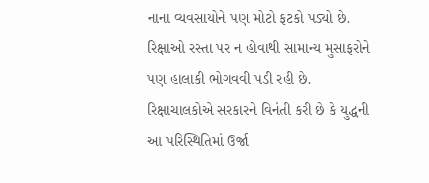નાના વ્યવસાયોને પણ મોટો ફટકો પડ્યો છે. રિક્ષાઓ રસ્તા પર ન હોવાથી સામાન્ય મુસાફરોને પણ હાલાકી ભોગવવી પડી રહી છે. રિક્ષાચાલકોએ સરકારને વિનંતી કરી છે કે યુદ્ધની આ પરિસ્થિતિમાં ઉર્જા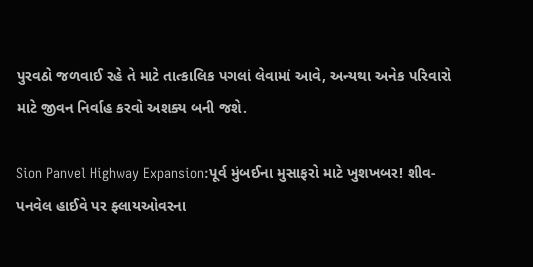પુરવઠો જળવાઈ રહે તે માટે તાત્કાલિક પગલાં લેવામાં આવે, અન્યથા અનેક પરિવારો માટે જીવન નિર્વાહ કરવો અશક્ય બની જશે.

Sion Panvel Highway Expansion:પૂર્વ મુંબઈના મુસાફરો માટે ખુશખબર! શીવ-પનવેલ હાઈવે પર ફ્લાયઓવરના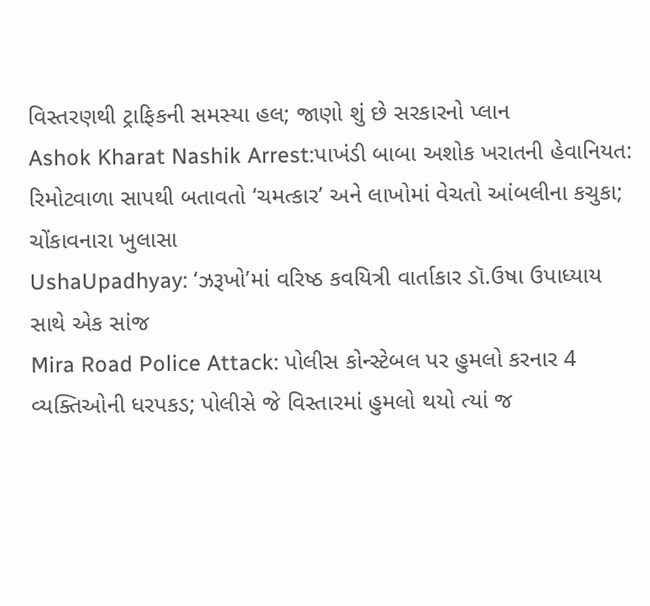વિસ્તરણથી ટ્રાફિકની સમસ્યા હલ; જાણો શું છે સરકારનો પ્લાન
Ashok Kharat Nashik Arrest:પાખંડી બાબા અશોક ખરાતની હેવાનિયત: રિમોટવાળા સાપથી બતાવતો ‘ચમત્કાર’ અને લાખોમાં વેચતો આંબલીના કચુકા; ચોંકાવનારા ખુલાસા
UshaUpadhyay: ‘ઝરૂખો’માં વરિષ્ઠ કવયિત્રી વાર્તાકાર ડૉ.ઉષા ઉપાધ્યાય સાથે એક સાંજ
Mira Road Police Attack: પોલીસ કોન્સ્ટેબલ પર હુમલો કરનાર 4 વ્યક્તિઓની ધરપકડ; પોલીસે જે વિસ્તારમાં હુમલો થયો ત્યાં જ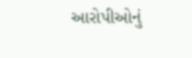આરોપીઓનું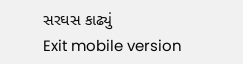સરઘસ કાઢ્યું
Exit mobile version